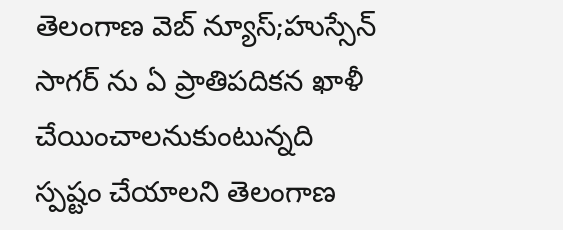తెలంగాణ వెబ్ న్యూస్;హుస్సేన్ సాగర్ ను ఏ ప్రాతిపదికన ఖాళీ చేయించాలనుకుంటున్నది స్పష్టం చేయాలని తెలంగాణ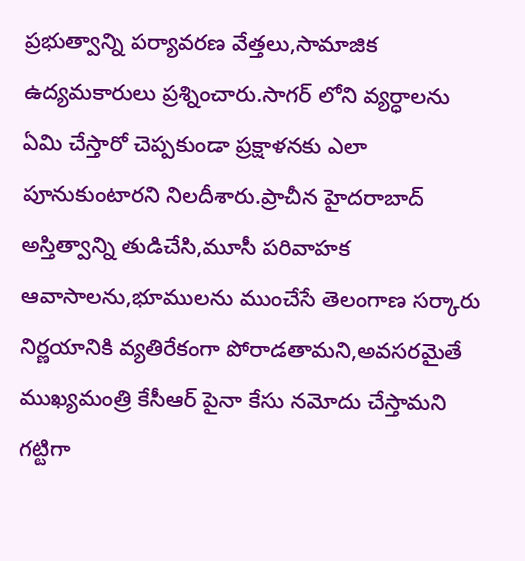ప్రభుత్వాన్ని పర్యావరణ వేత్తలు,సామాజిక ఉద్యమకారులు ప్రశ్నించారు.సాగర్ లోని వ్యర్ధాలను ఏమి చేస్తారో చెప్పకుండా ప్రక్షాళనకు ఎలా పూనుకుంటారని నిలదీశారు.ప్రాచీన హైదరాబాద్ అస్తిత్వాన్ని తుడిచేసి,మూసీ పరివాహక ఆవాసాలను,భూములను ముంచేసే తెలంగాణ సర్కారు నిర్ణయానికి వ్యతిరేకంగా పోరాడతామని,అవసరమైతే ముఖ్యమంత్రి కేసీఆర్ పైనా కేసు నమోదు చేస్తామని గట్టిగా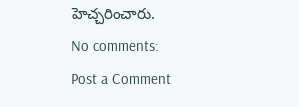హెచ్చరించారు.
No comments:
Post a Comment